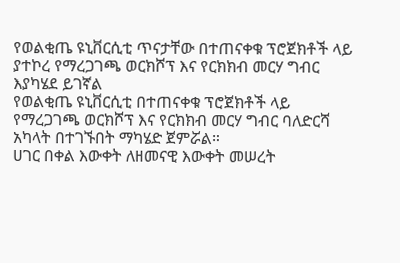የወልቂጤ ዩኒቨርሲቲ ጥናታቸው በተጠናቀቁ ፕሮጀክቶች ላይ ያተኮረ የማረጋገጫ ወርክሾፕ እና የርክክብ መርሃ ግብር እያካሄደ ይገኛል
የወልቂጤ ዩኒቨርሲቲ በተጠናቀቁ ፕሮጀክቶች ላይ የማረጋገጫ ወርክሾፕ እና የርክክብ መርሃ ግብር ባለድርሻ አካላት በተገኙበት ማካሄድ ጀምሯል።
ሀገር በቀል እውቀት ለዘመናዊ እውቀት መሠረት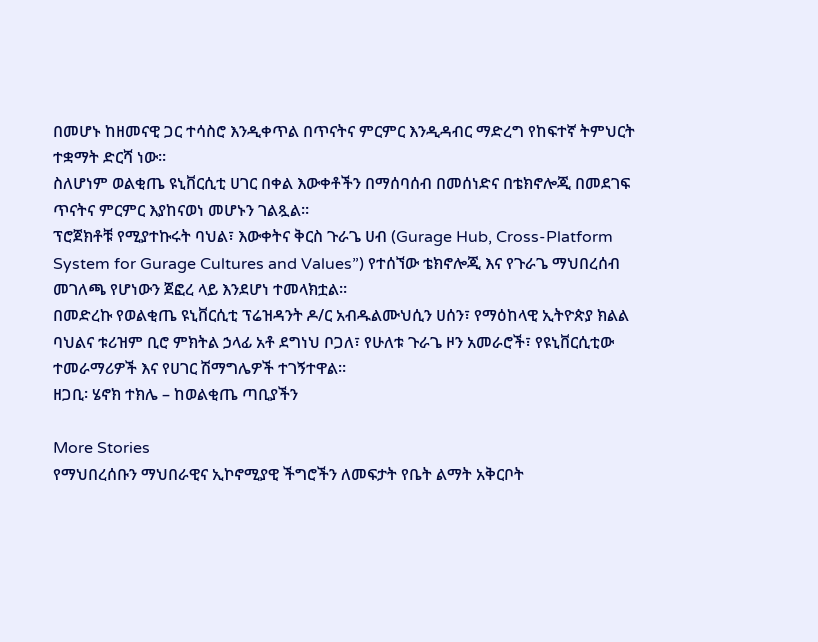በመሆኑ ከዘመናዊ ጋር ተሳስሮ እንዲቀጥል በጥናትና ምርምር እንዲዳብር ማድረግ የከፍተኛ ትምህርት ተቋማት ድርሻ ነው።
ስለሆነም ወልቂጤ ዩኒቨርሲቲ ሀገር በቀል እውቀቶችን በማሰባሰብ በመሰነድና በቴክኖሎጂ በመደገፍ ጥናትና ምርምር እያከናወነ መሆኑን ገልጿል።
ፕሮጀክቶቹ የሚያተኩሩት ባህል፣ እውቀትና ቅርስ ጉራጌ ሀብ (Gurage Hub, Cross-Platform System for Gurage Cultures and Values”) የተሰኘው ቴክኖሎጂ እና የጉራጌ ማህበረሰብ መገለጫ የሆነውን ጀፎረ ላይ እንደሆነ ተመላክቷል።
በመድረኩ የወልቂጤ ዩኒቨርሲቲ ፕሬዝዳንት ዶ/ር አብዱልሙህሲን ሀሰን፣ የማዕከላዊ ኢትዮጵያ ክልል ባህልና ቱሪዝም ቢሮ ምክትል ኃላፊ አቶ ደግነህ ቦጋለ፣ የሁለቱ ጉራጌ ዞን አመራሮች፣ የዩኒቨርሲቲው ተመራማሪዎች እና የሀገር ሽማግሌዎች ተገኝተዋል።
ዘጋቢ፡ ሄኖክ ተክሌ – ከወልቂጤ ጣቢያችን

More Stories
የማህበረሰቡን ማህበራዊና ኢኮኖሚያዊ ችግሮችን ለመፍታት የቤት ልማት አቅርቦት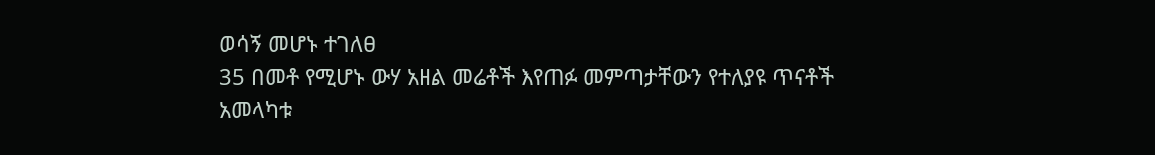ወሳኝ መሆኑ ተገለፀ
35 በመቶ የሚሆኑ ውሃ አዘል መሬቶች እየጠፉ መምጣታቸውን የተለያዩ ጥናቶች አመላካቱ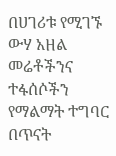በሀገሪቱ የሚገኙ ውሃ አዘል መሬቶችንና ተፋሰሶችን የማልማት ተግባር በጥናት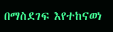በማስደገፍ እየተከናወነ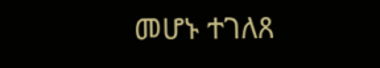መሆኑ ተገለጸ